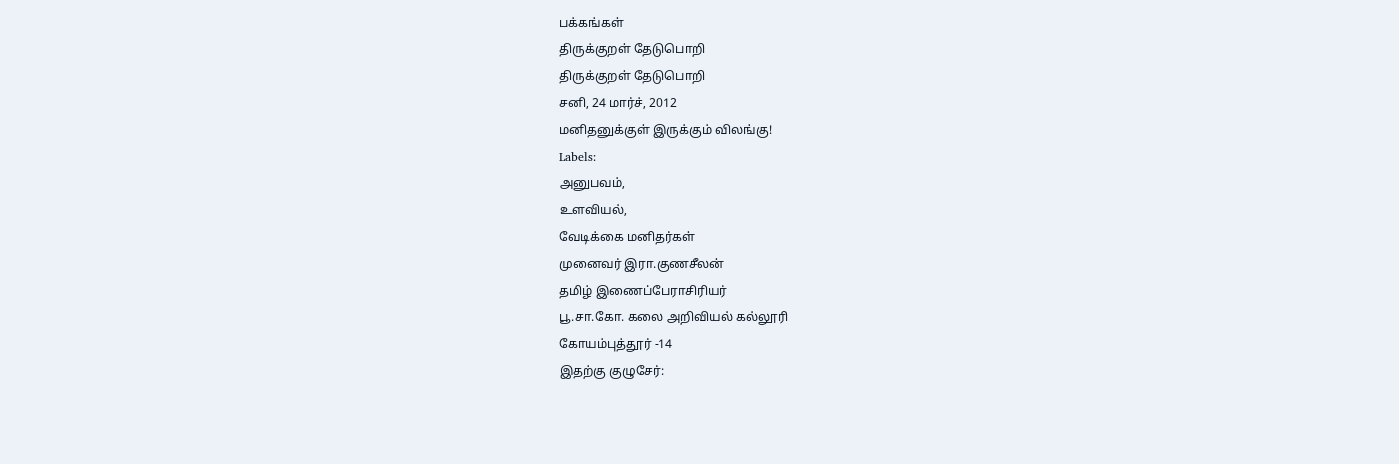பக்கங்கள்
திருக்குறள் தேடுபொறி
திருக்குறள் தேடுபொறி
சனி, 24 மார்ச், 2012
மனிதனுக்குள் இருக்கும் விலங்கு!
Labels:
அனுபவம்,
உளவியல்,
வேடிக்கை மனிதர்கள்
முனைவர் இரா.குணசீலன்
தமிழ் இணைப்பேராசிரியர்
பூ.சா.கோ. கலை அறிவியல் கல்லூரி
கோயம்புத்தூர் -14
இதற்கு குழுசேர்: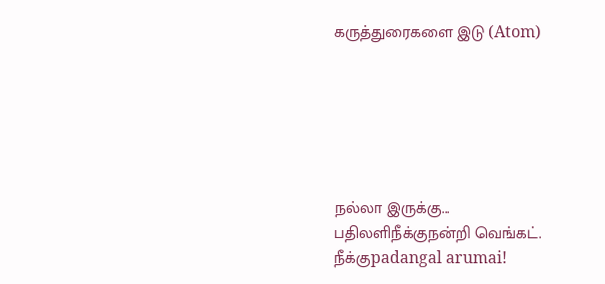கருத்துரைகளை இடு (Atom)






நல்லா இருக்கு...
பதிலளிநீக்குநன்றி வெங்கட்.
நீக்குpadangal arumai!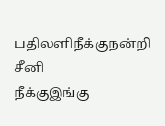பதிலளிநீக்குநன்றி சீனி
நீக்குஇங்கு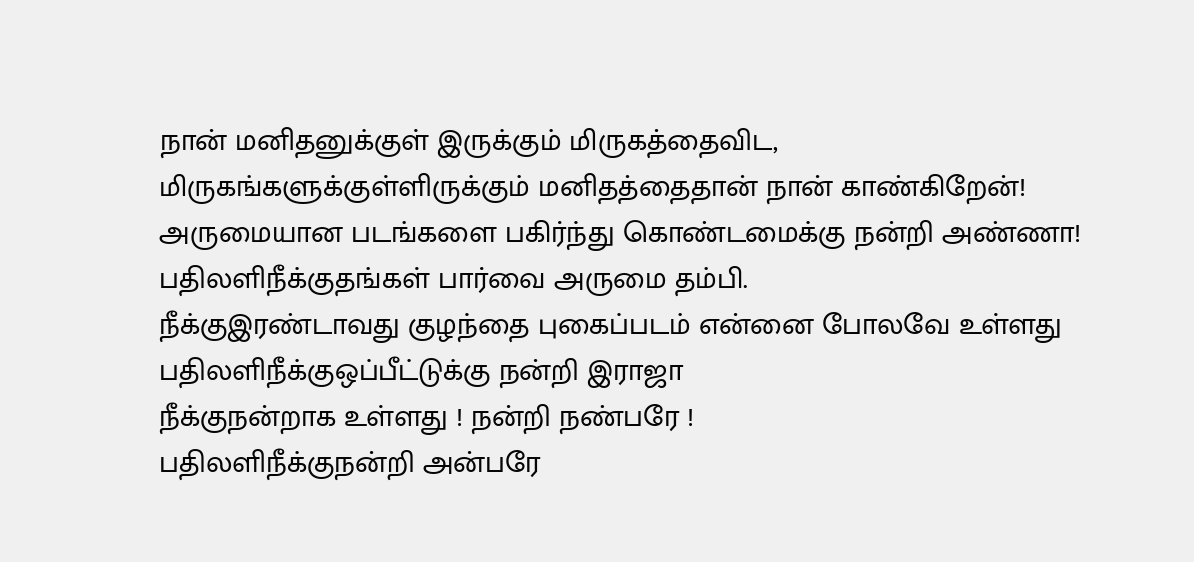நான் மனிதனுக்குள் இருக்கும் மிருகத்தைவிட, மிருகங்களுக்குள்ளிருக்கும் மனிதத்தைதான் நான் காண்கிறேன்! அருமையான படங்களை பகிர்ந்து கொண்டமைக்கு நன்றி அண்ணா!
பதிலளிநீக்குதங்கள் பார்வை அருமை தம்பி.
நீக்குஇரண்டாவது குழந்தை புகைப்படம் என்னை போலவே உள்ளது
பதிலளிநீக்குஒப்பீட்டுக்கு நன்றி இராஜா
நீக்குநன்றாக உள்ளது ! நன்றி நண்பரே !
பதிலளிநீக்குநன்றி அன்பரே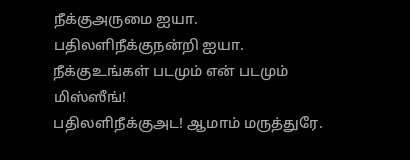நீக்குஅருமை ஐயா.
பதிலளிநீக்குநன்றி ஐயா.
நீக்குஉங்கள் படமும் என் படமும் மிஸ்ஸீங்!
பதிலளிநீக்குஅட! ஆமாம் மருத்துரே.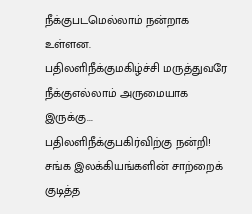நீக்குபடமெல்லாம் நன்றாக உள்ளன.
பதிலளிநீக்குமகிழ்ச்சி மருத்துவரே
நீக்குஎல்லாம் அருமையாக இருக்கு...
பதிலளிநீக்குபகிர்விற்கு நன்றி!
சங்க இலக்கியங்களின் சாற்றைக் குடித்த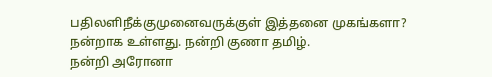பதிலளிநீக்குமுனைவருக்குள் இத்தனை முகங்களா?
நன்றாக உள்ளது. நன்றி குணா தமிழ்.
நன்றி அரோனா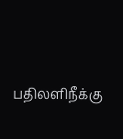பதிலளிநீக்கு